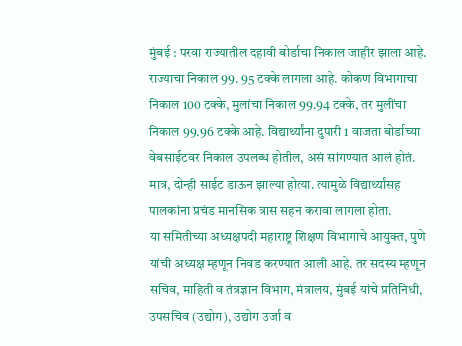मुंबई : परवा राज्यातील दहावी बोर्डाचा निकाल जाहीर झाला आहे. राज्याचा निकाल 99. 95 टक्के लागला आहे. कोकण विभागाचा निकाल 100 टक्के, मुलांचा निकाल 99.94 टक्के, तर मुलींचा निकाल 99.96 टक्के आहे. विद्यार्थ्यांना दुपारी 1 वाजता बोर्डाच्या वेबसाईटवर निकाल उपलब्ध होतील, असं सांगण्यात आलं होतं. मात्र, दोन्ही साईट डाऊन झाल्या होत्या. त्यामुळे विद्यार्थ्यांसह पालकांना प्रचंड मानसिक त्रास सहन करावा लागला होता.
या समितीच्या अध्यक्षपदी महाराष्ट्र शिक्षण विभागाचे आयुक्त, पुणे यांची अध्यक्ष म्हणून निवड करण्यात आली आहे. तर सदस्य म्हणून सचिव, माहिती व तंत्रज्ञान विभाग, मंत्रालय, मुंबई यांचे प्रतिनिधी, उपसचिव (उद्योग), उद्योग उर्जा व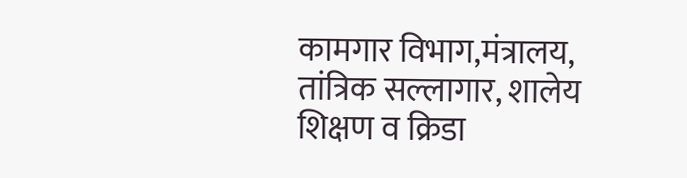कामगार विभाग,मंत्रालय, तांत्रिक सल्लागार, शालेय शिक्षण व क्रिडा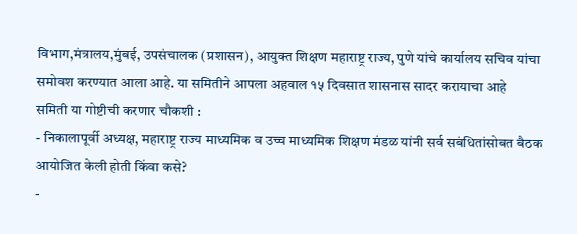विभाग,मंत्रालय,मुंबई, उपसंचालक (प्रशासन), आयुक्त शिक्षण महाराष्ट्र राज्य, पुणे यांचे कार्यालय सचिव यांचा समोवश करण्यात आला आहे. या समितीने आपला अहवाल १५ दिवसात शासनास सादर करायाचा आहे
समिती या गोष्टीची करणार चौकशी :
- निकालापूर्वी अध्यक्ष, महाराष्ट्र राज्य माध्यमिक व उच्च माध्यमिक शिक्षण मंडळ यांनी सर्व सबंधितांसोबत बैठक आयोजित केली होती किंवा कसे?
-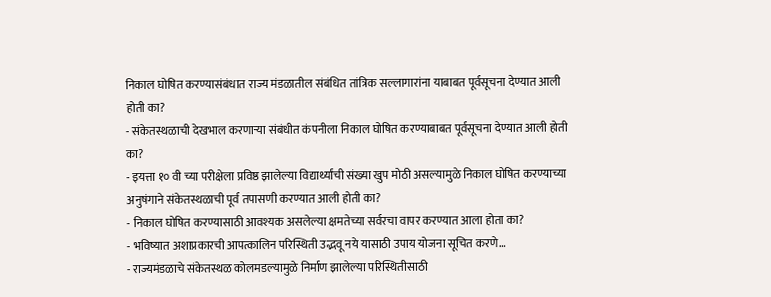निकाल घोषित करण्यासंबंधात राज्य मंडळातील संबंधित तांत्रिक सल्लागारांना याबाबत पूर्वसूचना देण्यात आली होती का?
- संकेतस्थळाची देखभाल करणाऱ्या संबंधीत कंपनीला निकाल घोषित करण्याबाबत पूर्वसूचना देण्यात आली होती का?
- इयत्ता १० वी च्या परीक्षेला प्रविष्ठ झालेल्या विद्यार्थ्यांची संख्या खुप मोठी असल्यामुळे निकाल घोषित करण्याच्या अनुषंगाने संकेतस्थळाची पूर्व तपासणी करण्यात आली होती का?
- निकाल घोषित करण्यासाठी आवश्यक असलेल्या क्षमतेच्या सर्वरचा वापर करण्यात आला होता का?
- भविष्यात अशाप्रकारची आपत्कालिन परिस्थिती उद्भवू नये यासाठी उपाय योजना सूचित करणे…
- राज्यमंडळाचे संकेतस्थळ कोलमडल्यामुळे निर्माण झालेल्या परिस्थितीसाठी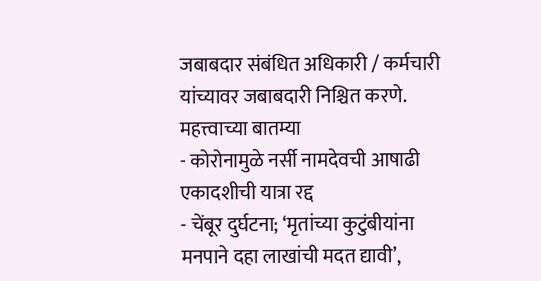जबाबदार संबंधित अधिकारी / कर्मचारी यांच्यावर जबाबदारी निश्चित करणे.
महत्त्वाच्या बातम्या
- कोरोनामुळे नर्सी नामदेवची आषाढी एकादशीची यात्रा रद्द
- चेंबूर दुर्घटना; ‘मृतांच्या कुटुंबीयांना मनपाने दहा लाखांची मदत द्यावी’,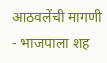आठवलेंची मागणी
- भाजपाला शह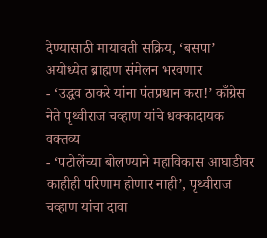देण्यासाठी मायावती सक्रिय, ‘बसपा’ अयोध्येत ब्राह्मण संमेलन भरवणार
- ‘उद्धव ठाकरे यांना पंतप्रधान करा!’ काँग्रेस नेते पृथ्वीराज चव्हाण यांचे धक्कादायक वक्तव्य
- ‘पटोलेंच्या बोलण्याने महाविकास आघाडीवर काहीही परिणाम होणार नाही’, पृथ्वीराज चव्हाण यांचा दावा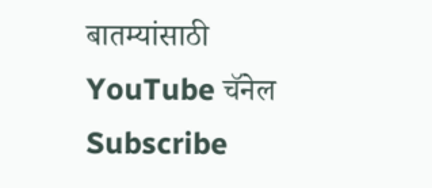बातम्यांसाठी YouTube चॅनेल Subscribe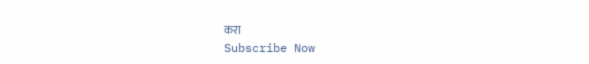करा
Subscribe Now